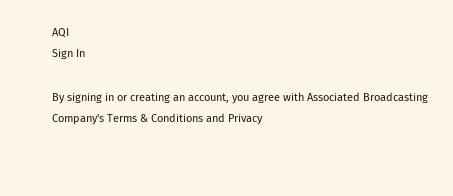AQI
Sign In

By signing in or creating an account, you agree with Associated Broadcasting Company's Terms & Conditions and Privacy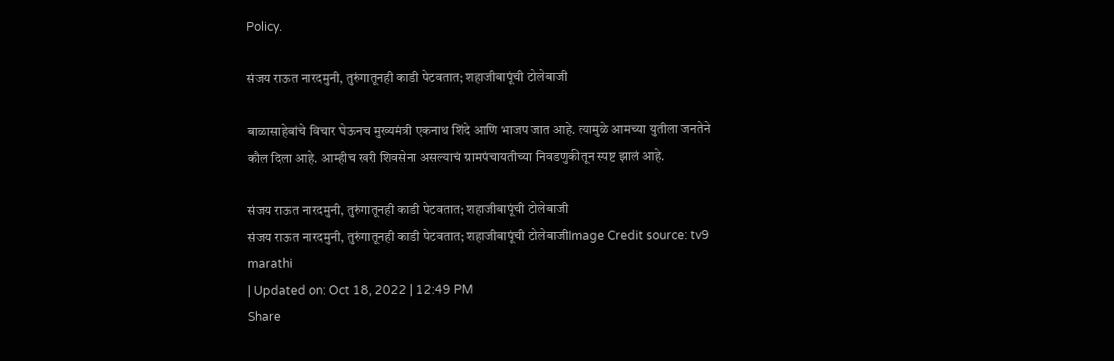Policy.

संजय राऊत नारदमुनी, तुरुंगातूनही काडी पेटवतात; शहाजीबापूंची टोलेबाजी

बाळासाहेबांचे विचार घेऊनच मुख्यमंत्री एकनाथ शिंदे आणि भाजप जात आहे. त्यामुळे आमच्या युतीला जनतेने कौल दिला आहे. आम्हीच खरी शिवसेना असल्याचं ग्रामपंचायतीच्या निवडणुकीतून स्पष्ट झालं आहे.

संजय राऊत नारदमुनी, तुरुंगातूनही काडी पेटवतात; शहाजीबापूंची टोलेबाजी
संजय राऊत नारदमुनी, तुरुंगातूनही काडी पेटवतात; शहाजीबापूंची टोलेबाजीImage Credit source: tv9 marathi
| Updated on: Oct 18, 2022 | 12:49 PM
Share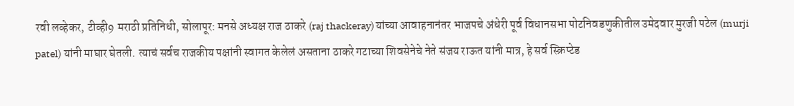रवी लव्हेकर, टीव्ही9 मराठी प्रतिनिधी, सोलापूर: मनसे अध्यक्ष राज ठाकरे (raj thackeray) यांच्या आवाहनानंतर भाजपचे अंधेरी पूर्व विधानसभा पोटनिवडणुकीतील उमेदवार मुरजी पटेल (murji patel) यांनी माघार घेतली. त्याचं सर्वच राजकीय पक्षांनी स्वागत केलेलं असताना ठाकरे गटाच्या शिवसेनेचे नेते संजय राऊत यांनी मात्र, हे सर्व स्क्रिप्टेड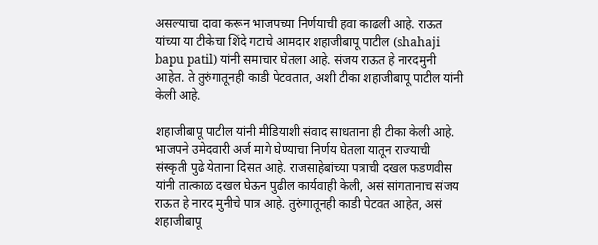असल्याचा दावा करून भाजपच्या निर्णयाची हवा काढली आहे. राऊत यांच्या या टीकेचा शिंदे गटाचे आमदार शहाजीबापू पाटील (shahaji bapu patil) यांनी समाचार घेतला आहे. संजय राऊत हे नारदमुनी आहेत. ते तुरुंगातूनही काडी पेटवतात, अशी टीका शहाजीबापू पाटील यांनी केली आहे.

शहाजीबापू पाटील यांनी मीडियाशी संवाद साधताना ही टीका केली आहे. भाजपने उमेदवारी अर्ज मागे घेण्याचा निर्णय घेतला यातून राज्याची संस्कृती पुढे येताना दिसत आहे. राजसाहेबांच्या पत्राची दखल फडणवीस यांनी तात्काळ दखल घेऊन पुढील कार्यवाही केली, असं सांगतानाच संजय राऊत हे नारद मुनीचे पात्र आहे. तुरुंगातूनही काडी पेटवत आहेत, असं शहाजीबापू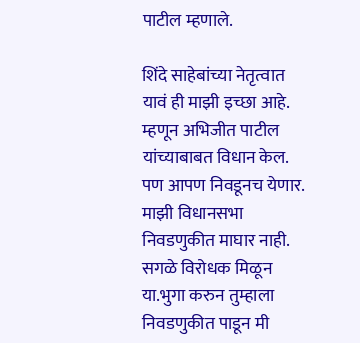पाटील म्हणाले.

शिंदे साहेबांच्या नेतृत्वात यावं ही माझी इच्छा आहे. म्हणून अभिजीत पाटील यांच्याबाबत विधान केल. पण आपण निवडूनच येणार. माझी विधानसभा निवडणुकीत माघार नाही. सगळे विरोधक मिळून या.भुगा करुन तुम्हाला निवडणुकीत पाडून मी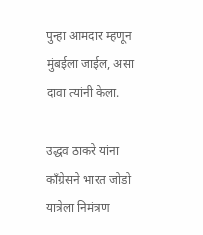पुन्हा आमदार म्हणून मुंबईला जाईल, असा दावा त्यांनी केला.

उद्धव ठाकरे यांना काँग्रेसने भारत जोडो यात्रेला निमंत्रण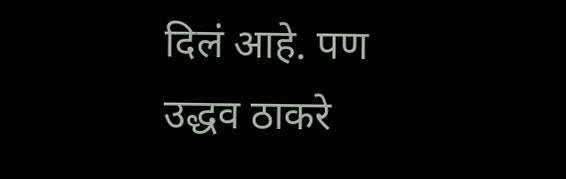दिलं आहे. पण उद्धव ठाकरे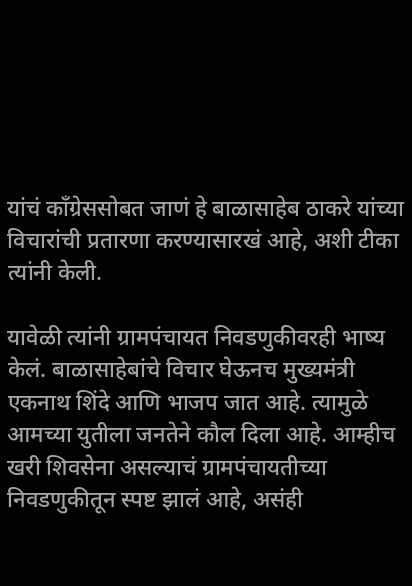यांचं काँग्रेससोबत जाणं हे बाळासाहेब ठाकरे यांच्या विचारांची प्रतारणा करण्यासारखं आहे, अशी टीका त्यांनी केली.

यावेळी त्यांनी ग्रामपंचायत निवडणुकीवरही भाष्य केलं. बाळासाहेबांचे विचार घेऊनच मुख्यमंत्री एकनाथ शिंदे आणि भाजप जात आहे. त्यामुळे आमच्या युतीला जनतेने कौल दिला आहे. आम्हीच खरी शिवसेना असल्याचं ग्रामपंचायतीच्या निवडणुकीतून स्पष्ट झालं आहे, असंही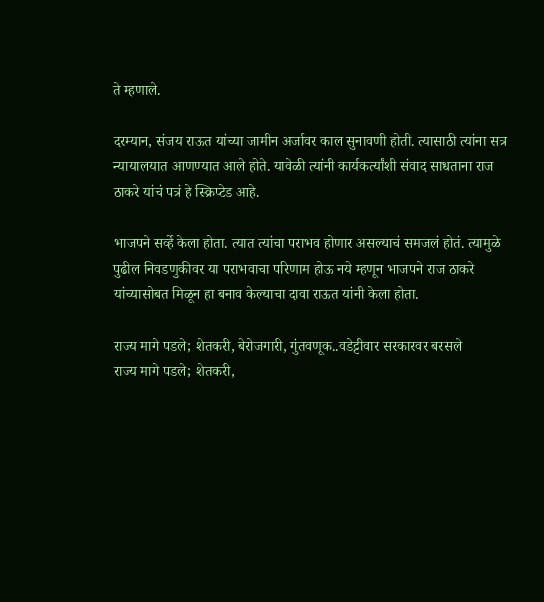ते म्हणाले.

दरम्यान, संजय राऊत यांच्या जामीन अर्जावर काल सुनावणी होती. त्यासाठी त्यांना सत्र न्यायालयात आणण्यात आले होते. यावेळी त्यांनी कार्यकर्त्यांशी संवाद साधताना राज ठाकरे यांचं पत्रं हे स्क्रिप्टेड आहे.

भाजपने सर्व्हे केला होता. त्यात त्यांचा पराभव होणार असल्याचं समजलं होतं. त्यामुळे पुढील निवडणुकीवर या पराभवाचा परिणाम होऊ नये म्हणून भाजपने राज ठाकरे यांच्यासोबत मिळून हा बनाव केल्याचा दावा राऊत यांनी केला होता.

राज्य मागे पडले; शेतकरी, बेरोजगारी, गुंतवणूक..वडेट्टीवार सरकारवर बरसले
राज्य मागे पडले; शेतकरी,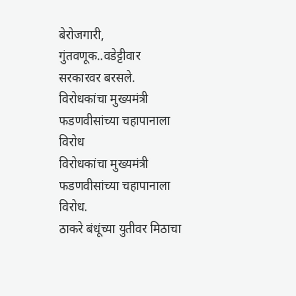बेरोजगारी, गुंतवणूक..वडेट्टीवार सरकारवर बरसले.
विरोधकांचा मुख्यमंत्री फडणवीसांच्या चहापानाला विरोध
विरोधकांचा मुख्यमंत्री फडणवीसांच्या चहापानाला विरोध.
ठाकरे बंधूंच्या युतीवर मिठाचा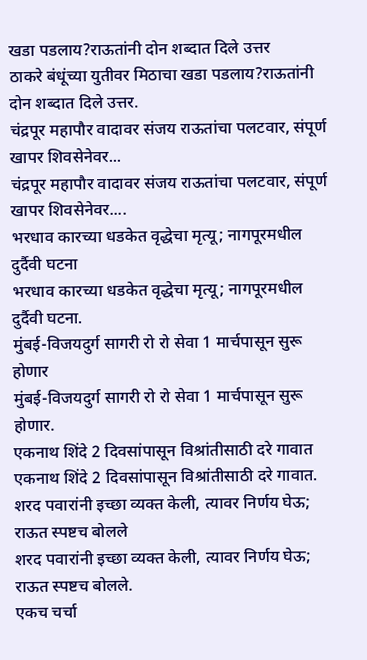खडा पडलाय?राऊतांनी दोन शब्दात दिले उत्तर
ठाकरे बंधूंच्या युतीवर मिठाचा खडा पडलाय?राऊतांनी दोन शब्दात दिले उत्तर.
चंद्रपूर महापौर वादावर संजय राऊतांचा पलटवार, संपूर्ण खापर शिवसेनेवर...
चंद्रपूर महापौर वादावर संजय राऊतांचा पलटवार, संपूर्ण खापर शिवसेनेवर....
भरधाव कारच्या धडकेत वृद्धेचा मृत्यू; नागपूरमधील दुर्दैवी घटना
भरधाव कारच्या धडकेत वृद्धेचा मृत्यू; नागपूरमधील दुर्दैवी घटना.
मुंबई-विजयदुर्ग सागरी रो रो सेवा 1 मार्चपासून सुरू होणार
मुंबई-विजयदुर्ग सागरी रो रो सेवा 1 मार्चपासून सुरू होणार.
एकनाथ शिंदे 2 दिवसांपासून विश्रांतीसाठी दरे गावात
एकनाथ शिंदे 2 दिवसांपासून विश्रांतीसाठी दरे गावात.
शरद पवारांनी इच्छा व्यक्त केली, त्यावर निर्णय घेऊ; राऊत स्पष्टच बोलले
शरद पवारांनी इच्छा व्यक्त केली, त्यावर निर्णय घेऊ; राऊत स्पष्टच बोलले.
एकच चर्चा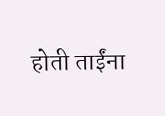होती ताईंना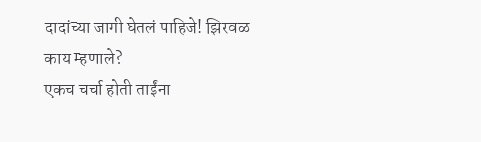दादांच्या जागी घेतलं पाहिजे! झिरवळ काय म्हणाले?
एकच चर्चा होती ताईंना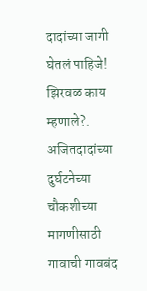दादांच्या जागी घेतलं पाहिजे! झिरवळ काय म्हणाले?.
अजितदादांच्या दुर्घटनेच्या चौकशीच्या मागणीसाठी गावाची गावबंद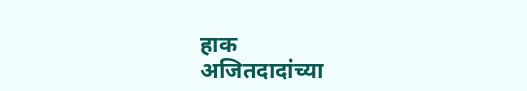हाक
अजितदादांच्या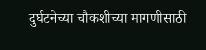दुर्घटनेच्या चौकशीच्या मागणीसाठी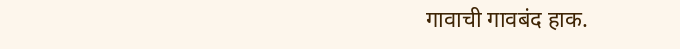गावाची गावबंद हाक.